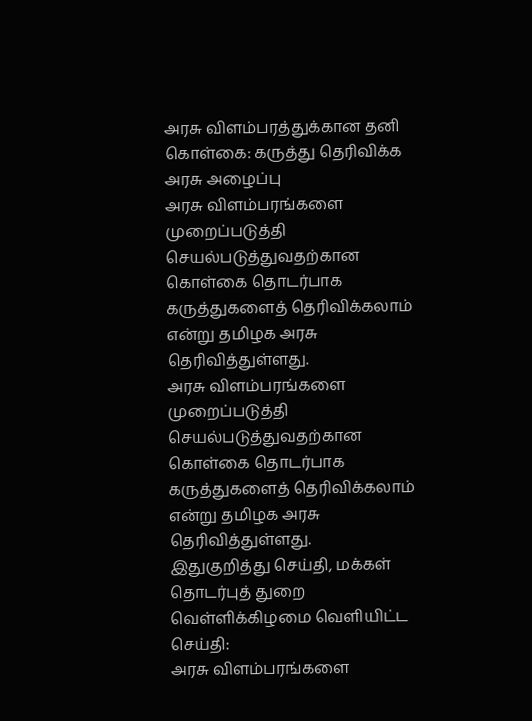அரசு விளம்பரத்துக்கான தனி கொள்கை: கருத்து தெரிவிக்க அரசு அழைப்பு
அரசு விளம்பரங்களை முறைப்படுத்தி செயல்படுத்துவதற்கான கொள்கை தொடர்பாக கருத்துகளைத் தெரிவிக்கலாம் என்று தமிழக அரசு தெரிவித்துள்ளது.
அரசு விளம்பரங்களை முறைப்படுத்தி செயல்படுத்துவதற்கான கொள்கை தொடர்பாக கருத்துகளைத் தெரிவிக்கலாம் என்று தமிழக அரசு தெரிவித்துள்ளது.
இதுகுறித்து செய்தி, மக்கள் தொடர்புத் துறை வெள்ளிக்கிழமை வெளியிட்ட செய்தி:
அரசு விளம்பரங்களை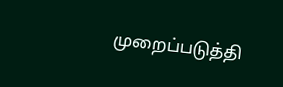முறைப்படுத்தி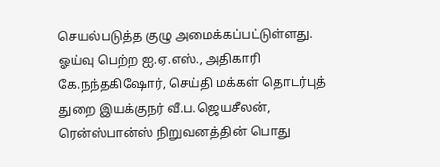செயல்படுத்த குழு அமைக்கப்பட்டுள்ளது. ஓய்வு பெற்ற ஐ.ஏ.எஸ்., அதிகாரி கே.நந்தகிஷோர், செய்தி மக்கள் தொடர்புத் துறை இயக்குநர் வீ.ப.ஜெயசீலன், ரென்ஸ்பான்ஸ் நிறுவனத்தின் பொது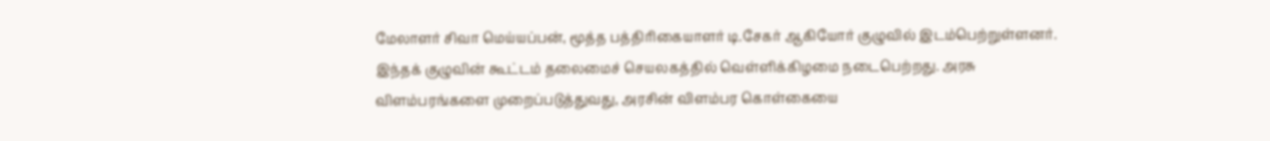மேலாளர் சிவா மெய்யப்பன், மூத்த பத்திரிகையாளர் டி.சேகர் ஆகியோர் குழுவில் இடம்பெற்றுள்ளனர்.
இந்தக் குழுவின் கூட்டம் தலைமைச் செயலகத்தில் வெள்ளிக்கிழமை நடைபெற்றது. அரசு
விளம்பரங்களை முறைப்படுத்துவது, அரசின் விளம்பர கொள்கையை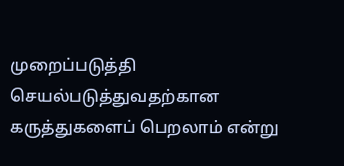முறைப்படுத்தி செயல்படுத்துவதற்கான கருத்துகளைப் பெறலாம் என்று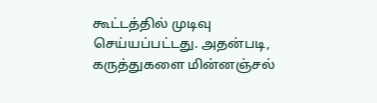கூட்டத்தில் முடிவு செய்யப்பட்டது. அதன்படி, கருத்துகளை மின்னஞ்சல்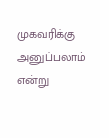முகவரிக்கு அனுப்பலாம் என்று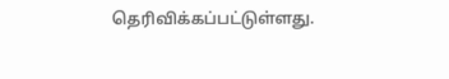தெரிவிக்கப்பட்டுள்ளது.